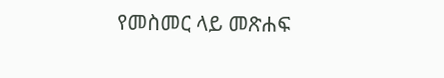የመስመር ላይ መጽሐፍ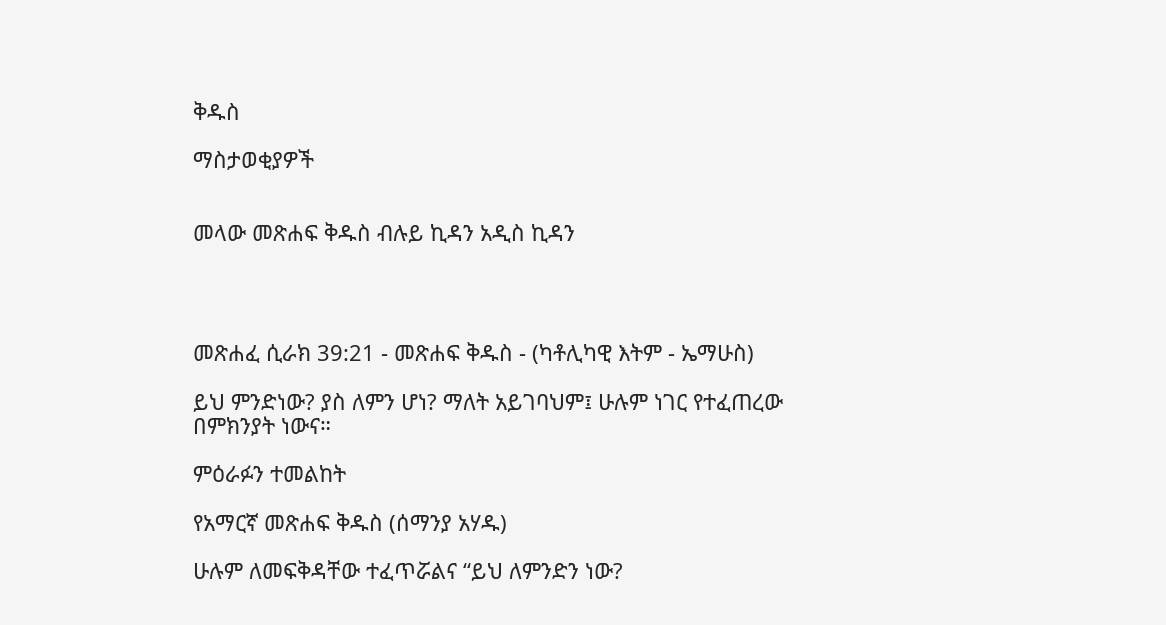ቅዱስ

ማስታወቂያዎች


መላው መጽሐፍ ቅዱስ ብሉይ ኪዳን አዲስ ኪዳን




መጽሐፈ ሲራክ 39:21 - መጽሐፍ ቅዱስ - (ካቶሊካዊ እትም - ኤማሁስ)

ይህ ምንድነው? ያስ ለምን ሆነ? ማለት አይገባህም፤ ሁሉም ነገር የተፈጠረው በምክንያት ነውና።

ምዕራፉን ተመልከት

የአማርኛ መጽሐፍ ቅዱስ (ሰማንያ አሃዱ)

ሁሉም ለመፍቅዳቸው ተፈጥሯልና “ይህ ለምንድን ነው?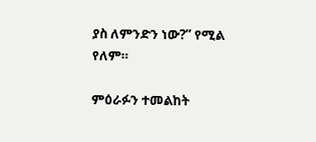ያስ ለምንድን ነው?” የሚል የለም።

ምዕራፉን ተመልከት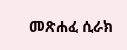መጽሐፈ ሲራክ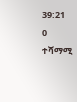39:21
0 ተሻማሚ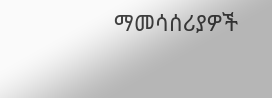ማመሳሰሪያዎች